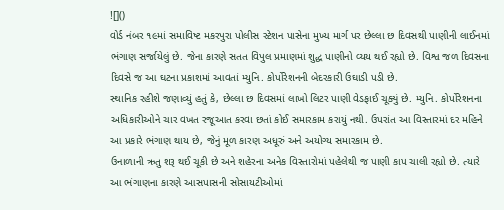![]()
વોર્ડ નંબર ૧૯માં સમાવિષ્ટ મકરપુરા પોલીસ સ્ટેશન પાસેના મુખ્ય માર્ગ પર છેલ્લા છ દિવસથી પાણીની લાઈનમાં ભંગાણ સર્જાયેલું છે. જેના કારણે સતત વિપુલ પ્રમાણમાં શુદ્ધ પાણીનો વ્યય થઈ રહ્યો છે. વિશ્વ જળ દિવસના દિવસે જ આ ઘટના પ્રકાશમાં આવતાં મ્યુનિ. કોર્પોરેશનની બેદરકારી ઉઘાડી પડી છે.
સ્થાનિક રહીશે જણાવ્યું હતું કે, છેલ્લા છ દિવસમાં લાખો લિટર પાણી વેડફાઈ ચૂક્યું છે. મ્યુનિ. કોર્પોરેશનના અધિકારીઓને ચાર વખત રજૂઆત કરવા છતાં કોઈ સમારકામ કરાયું નથી. ઉપરાંત આ વિસ્તારમાં દર મહિને આ પ્રકારે ભંગાણ થાય છે, જેનું મૂળ કારણ અધૂરું અને અયોગ્ય સમારકામ છે.
ઉનાળાની ઋતુ શરૂ થઈ ચૂકી છે અને શહેરના અનેક વિસ્તારોમાં પહેલેથી જ પાણી કાપ ચાલી રહ્યો છે. ત્યારે આ ભંગાણના કારણે આસપાસની સોસાયટીઓમાં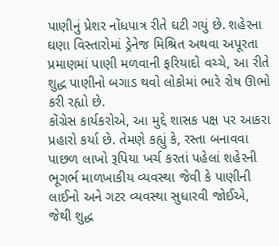પાણીનું પ્રેશર નોંધપાત્ર રીતે ઘટી ગયું છે. શહેરના ઘણા વિસ્તારોમાં ડ્રેનેજ મિશ્રિત અથવા અપૂરતા પ્રમાણમાં પાણી મળવાની ફરિયાદો વચ્ચે, આ રીતે શુદ્ધ પાણીનો બગાડ થવો લોકોમાં ભારે રોષ ઊભો કરી રહ્યો છે.
કોંગ્રેસ કાર્યકરોએ, આ મુદ્દે શાસક પક્ષ પર આકરા પ્રહારો કર્યા છે. તેમણે કહ્યું કે, રસ્તા બનાવવા પાછળ લાખો રૂપિયા ખર્ચ કરતાં પહેલાં શહેરની ભૂગર્ભ માળખાકીય વ્યવસ્થા જેવી કે પાણીની લાઈનો અને ગટર વ્યવસ્થા સુધારવી જોઈએ, જેથી શુદ્ધ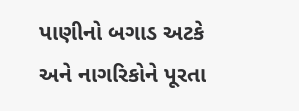પાણીનો બગાડ અટકે અને નાગરિકોને પૂરતા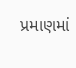પ્રમાણમાં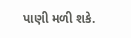પાણી મળી શકે.